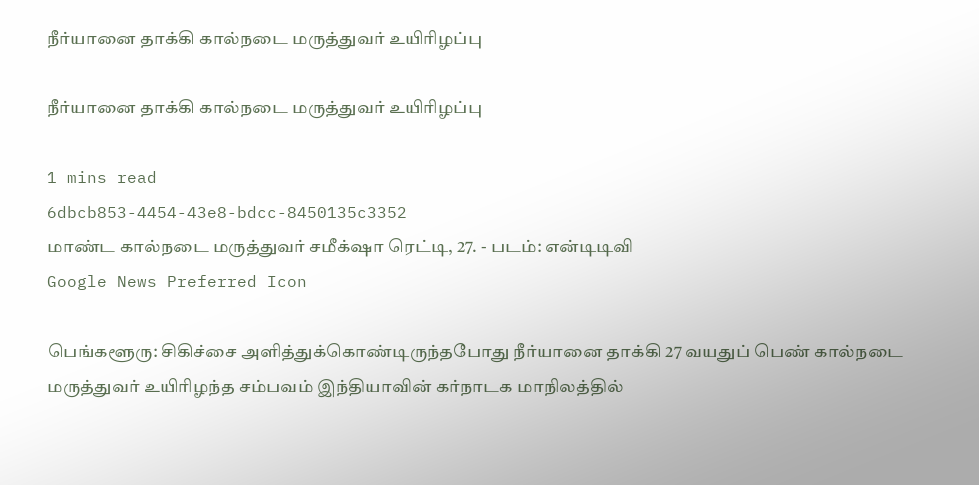நீர்யானை தாக்கி கால்நடை மருத்துவர் உயிரிழப்பு

நீர்யானை தாக்கி கால்நடை மருத்துவர் உயிரிழப்பு

1 mins read
6dbcb853-4454-43e8-bdcc-8450135c3352
மாண்ட கால்நடை மருத்துவர் சமீக்‌ஷா ரெட்டி, 27. - படம்: என்டிடிவி
Google News Preferred Icon

பெங்களூரு: சிகிச்சை அளித்துக்கொண்டிருந்தபோது நீர்யானை தாக்கி 27 வயதுப் பெண் கால்நடை மருத்துவர் உயிரிழந்த சம்பவம் இந்தியாவின் கர்நாடக மாநிலத்தில்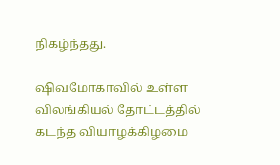நிகழ்ந்தது.

ஷிவமோகாவில் உள்ள விலங்கியல் தோட்டத்தில் கடந்த வியாழக்கிழமை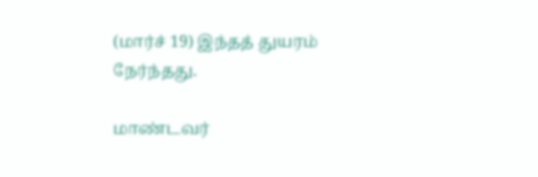(மார்ச் 19) இந்தத் துயரம் நேர்ந்தது.

மாண்டவர்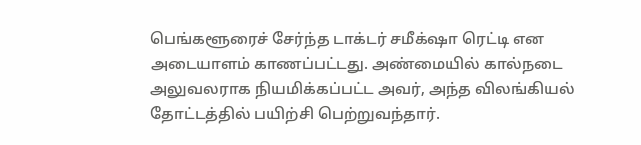பெங்களூரைச் சேர்ந்த டாக்டர் சமீக்‌ஷா ரெட்டி என அடையாளம் காணப்பட்டது. அண்மையில் கால்நடை அலுவலராக நியமிக்கப்பட்ட அவர், அந்த விலங்கியல் தோட்டத்தில் பயிற்சி பெற்றுவந்தார்.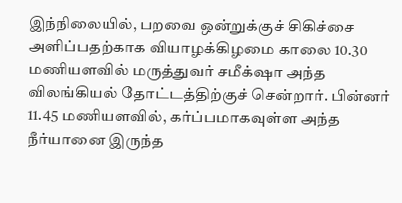இந்நிலையில், பறவை ஒன்றுக்குச் சிகிச்சை அளிப்பதற்காக வியாழக்கிழமை காலை 10.30 மணியளவில் மருத்துவர் சமீக்‌ஷா அந்த விலங்கியல் தோட்டத்திற்குச் சென்றார். பின்னர் 11.45 மணியளவில், கர்ப்பமாகவுள்ள அந்த நீர்யானை இருந்த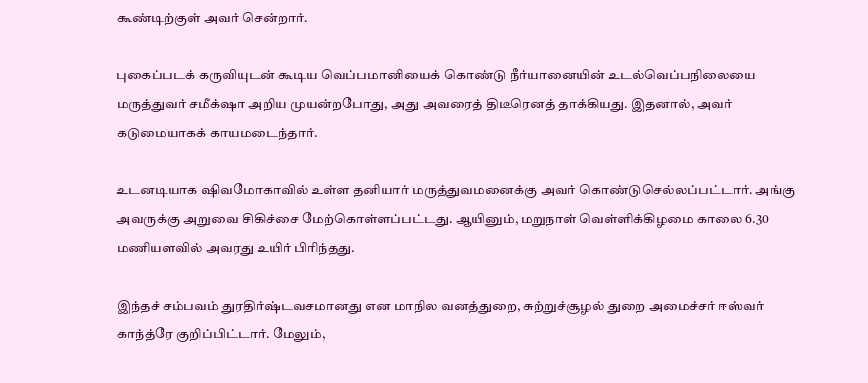கூண்டிற்குள் அவர் சென்றார்.

புகைப்படக் கருவியுடன் கூடிய வெப்பமானியைக் கொண்டு நீர்யானையின் உடல்வெப்பநிலையை மருத்துவர் சமீக்‌ஷா அறிய முயன்றபோது, அது அவரைத் திடீரெனத் தாக்கியது. இதனால், அவர் கடுமையாகக் காயமடைந்தார்.

உடனடியாக ஷிவமோகாவில் உள்ள தனியார் மருத்துவமனைக்கு அவர் கொண்டுசெல்லப்பட்டார். அங்கு அவருக்கு அறுவை சிகிச்சை மேற்கொள்ளப்பட்டது. ஆயினும், மறுநாள் வெள்ளிக்கிழமை காலை 6.30 மணியளவில் அவரது உயிர் பிரிந்தது.

இந்தச் சம்பவம் துரதிர்ஷ்டவசமானது என மாநில வனத்துறை, சுற்றுச்சூழல் துறை அமைச்சர் ஈஸ்வர் காந்த்ரே குறிப்பிட்டார். மேலும்,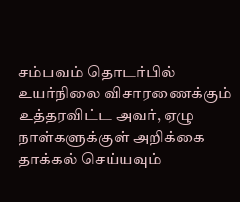சம்பவம் தொடர்பில் உயர்நிலை விசாரணைக்கும் உத்தரவிட்ட அவர், ஏழு நாள்களுக்குள் அறிக்கை தாக்கல் செய்யவும்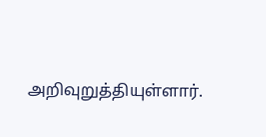அறிவுறுத்தியுள்ளார்.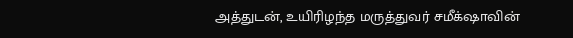அத்துடன், உயிரிழந்த மருத்துவர் சமீக்‌ஷாவின்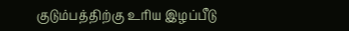குடும்பத்திற்கு உரிய இழப்பீடு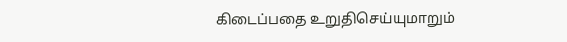கிடைப்பதை உறுதிசெய்யுமாறும்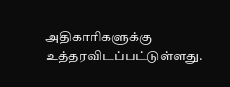அதிகாரிகளுக்கு உத்தரவிடப்பட்டுள்ளது.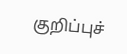குறிப்புச்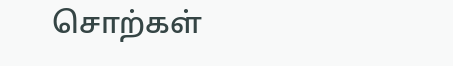சொற்கள்